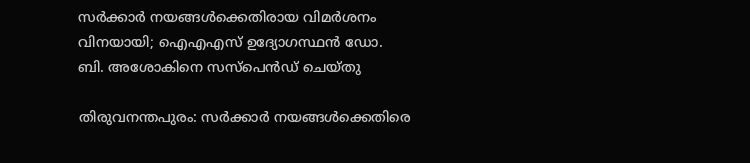സർക്കാർ നയങ്ങൾക്കെതിരായ വിമർശനം വിനയായി; ഐഎഎസ് ഉദ്യോഗസ്ഥൻ ഡോ. ബി. അശോകിനെ സസ്‌പെൻഡ് ചെയ്തു

തിരുവനന്തപുരം: സർക്കാർ നയങ്ങൾക്കെതിരെ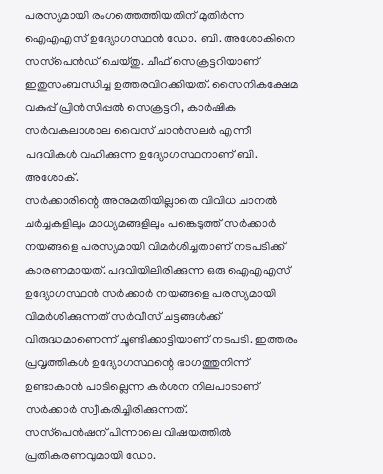പരസ്യമായി രംഗത്തെത്തിയതിന് മുതിർന്ന ഐഎഎസ് ഉദ്യോഗസ്ഥൻ ഡോ. ബി. അശോകിനെ സസ്‌പെൻഡ് ചെയ്തു. ചീഫ് സെക്രട്ടറിയാണ് ഇതുസംബന്ധിച്ച ഉത്തരവിറക്കിയത്. സൈനികക്ഷേമ വകുപ്പ് പ്രിൻസിപ്പൽ സെക്രട്ടറി, കാർഷിക സർവകലാശാല വൈസ് ചാൻസലർ എന്നീ പദവികൾ വഹിക്കുന്ന ഉദ്യോഗസ്ഥനാണ് ബി. അശോക്.
സർക്കാരിന്റെ അനുമതിയില്ലാതെ വിവിധ ചാനൽ ചർച്ചകളിലും മാധ്യമങ്ങളിലും പങ്കെടുത്ത് സർക്കാർ നയങ്ങളെ പരസ്യമായി വിമർശിച്ചതാണ് നടപടിക്ക് കാരണമായത്. പദവിയിലിരിക്കുന്ന ഒരു ഐഎഎസ് ഉദ്യോഗസ്ഥൻ സർക്കാർ നയങ്ങളെ പരസ്യമായി വിമർശിക്കുന്നത് സർവീസ് ചട്ടങ്ങൾക്ക് വിരുദ്ധമാണെന്ന് ചൂണ്ടിക്കാട്ടിയാണ് നടപടി. ഇത്തരം പ്രവൃത്തികൾ ഉദ്യോഗസ്ഥന്റെ ഭാഗത്തുനിന്ന് ഉണ്ടാകാൻ പാടില്ലെന്ന കർശന നിലപാടാണ് സർക്കാർ സ്വീകരിച്ചിരിക്കുന്നത്.
സസ്‌പെൻഷന് പിന്നാലെ വിഷയത്തിൽ പ്രതികരണവുമായി ഡോ.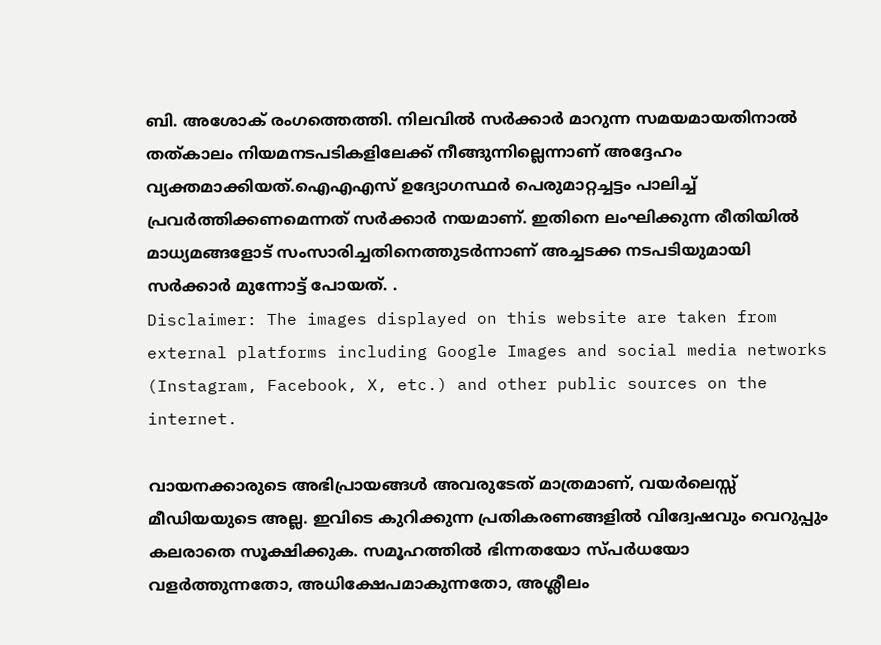ബി. അശോക് രംഗത്തെത്തി. നിലവിൽ സർക്കാർ മാറുന്ന സമയമായതിനാൽ തത്കാലം നിയമനടപടികളിലേക്ക് നീങ്ങുന്നില്ലെന്നാണ് അദ്ദേഹം വ്യക്തമാക്കിയത്.ഐഎഎസ് ഉദ്യോഗസ്ഥർ പെരുമാറ്റച്ചട്ടം പാലിച്ച് പ്രവർത്തിക്കണമെന്നത് സർക്കാർ നയമാണ്. ഇതിനെ ലംഘിക്കുന്ന രീതിയിൽ മാധ്യമങ്ങളോട് സംസാരിച്ചതിനെത്തുടർന്നാണ് അച്ചടക്ക നടപടിയുമായി സർക്കാർ മുന്നോട്ട് പോയത്. .
Disclaimer: The images displayed on this website are taken from external platforms including Google Images and social media networks (Instagram, Facebook, X, etc.) and other public sources on the internet.

വായനക്കാരുടെ അഭിപ്രായങ്ങള്‍ അവരുടേത് മാത്രമാണ്, വയർലെസ്സ് മീഡിയയുടെ അല്ല. ഇവിടെ കുറിക്കുന്ന പ്രതികരണങ്ങളിൽ വിദ്വേഷവും വെറുപ്പും കലരാതെ സൂക്ഷിക്കുക. സമൂഹത്തിൽ ഭിന്നതയോ സ്‌പർധയോ വളർത്തുന്നതോ, അധിക്ഷേപമാകുന്നതോ, അശ്ലീലം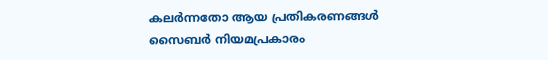കലർന്നതോ ആയ പ്രതികരണങ്ങൾ സൈബർ നിയമപ്രകാരം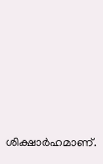ശിക്ഷാർഹമാണ്.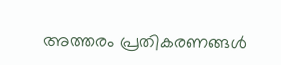അത്തരം പ്രതികരണങ്ങൾ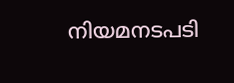നിയമനടപടി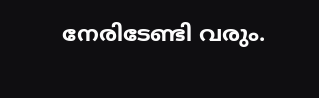നേരിടേണ്ടി വരും.